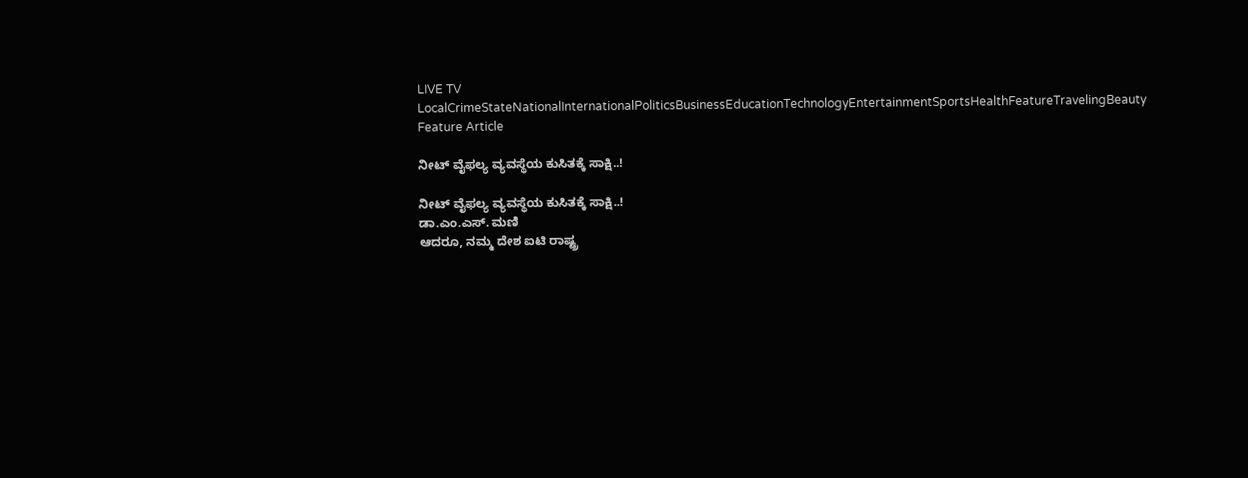LIVE TV LocalCrimeStateNationalInternationalPoliticsBusinessEducationTechnologyEntertainmentSportsHealthFeatureTravelingBeauty
Feature Article

ನೀಟ್ ವೈಫಲ್ಯ ವ್ಯವಸ್ಥೆಯ ಕುಸಿತಕ್ಕೆ ಸಾಕ್ಷಿ..!

ನೀಟ್ ವೈಫಲ್ಯ ವ್ಯವಸ್ಥೆಯ ಕುಸಿತಕ್ಕೆ ಸಾಕ್ಷಿ..!
ಡಾ.ಎಂ.ಎಸ್. ಮಣಿ
ಆದರೂ, ನಮ್ಮ ದೇಶ ಐಟಿ ರಾಷ್ಟ್ರ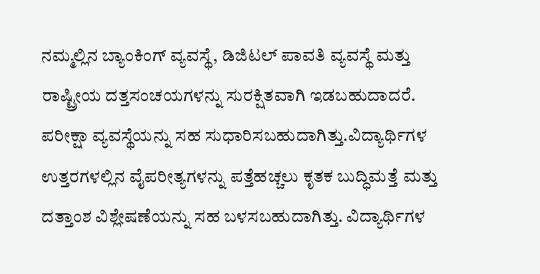ನಮ್ಮಲ್ಲಿನ ಬ್ಯಾಂಕಿಂಗ್ ವ್ಯವಸ್ಥೆ, ಡಿಜಿಟಲ್ ಪಾವತಿ ವ್ಯವಸ್ಥೆ ಮತ್ತು ರಾಷ್ಟ್ರೀಯ ದತ್ತಸಂಚಯಗಳನ್ನು ಸುರಕ್ಷಿತವಾಗಿ ಇಡಬಹುದಾದರೆ. ಪರೀಕ್ಷಾ ವ್ಯವಸ್ಥೆಯನ್ನು ಸಹ ಸುಧಾರಿಸಬಹುದಾಗಿತ್ತು.ವಿದ್ಯಾರ್ಥಿಗಳ ಉತ್ತರಗಳಲ್ಲಿನ ವೈಪರೀತ್ಯಗಳನ್ನು ಪತ್ತೆಹಚ್ಚಲು ಕೃತಕ ಬುದ್ಧಿಮತ್ತೆ ಮತ್ತು ದತ್ತಾಂಶ ವಿಶ್ಲೇಷಣೆಯನ್ನು ಸಹ ಬಳಸಬಹುದಾಗಿತ್ತು. ವಿದ್ಯಾರ್ಥಿಗಳ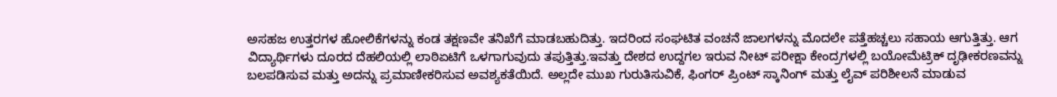ಅಸಹಜ ಉತ್ತರಗಳ ಹೋಲಿಕೆಗಳನ್ನು ಕಂಡ ತಕ್ಷಣವೇ ತನಿಖೆಗೆ ಮಾಡಬಹುದಿತ್ತು. ಇದರಿಂದ ಸಂಘಟಿತ ವಂಚನೆ ಜಾಲಗಳನ್ನು ಮೊದಲೇ ಪತ್ತೆಹಚ್ಚಲು ಸಹಾಯ ಆಗುತ್ತಿತ್ತು. ಆಗ ವಿದ್ಯಾರ್ಥಿಗಳು ದೂರದ ದೆಹಲಿಯಲ್ಲಿ ಲಾಠಿಏಟಿಗೆ ಒಳಗಾಗುವುದು ತಪುತ್ತಿತ್ತು.ಇವತ್ತು ದೇಶದ ಉದ್ದಗಲ ಇರುವ ನೀಟ್ ಪರೀಕ್ಷಾ ಕೇಂದ್ರಗಳಲ್ಲಿ ಬಯೋಮೆಟ್ರಿಕ್ ದೃಢೀಕರಣವನ್ನು ಬಲಪಡಿಸುವ ಮತ್ತು ಅದನ್ನು ಪ್ರಮಾಣೀಕರಿಸುವ ಅವಶ್ಯಕತೆಯಿದೆ. ಅಲ್ಲದೇ ಮುಖ ಗುರುತಿಸುವಿಕೆ, ಫಿಂಗರ್ ಪ್ರಿಂಟ್ ಸ್ಕಾನಿಂಗ್ ಮತ್ತು ಲೈವ್ ಪರಿಶೀಲನೆ ಮಾಡುವ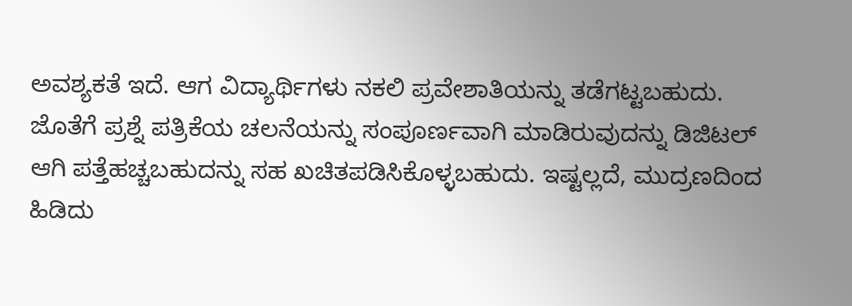ಅವಶ್ಯಕತೆ ಇದೆ. ಆಗ ವಿದ್ಯಾರ್ಥಿಗಳು ನಕಲಿ ಪ್ರವೇಶಾತಿಯನ್ನು ತಡೆಗಟ್ಟಬಹುದು. ಜೊತೆಗೆ ಪ್ರಶ್ನೆ ಪತ್ರಿಕೆಯ ಚಲನೆಯನ್ನು ಸಂಪೂರ್ಣವಾಗಿ ಮಾಡಿರುವುದನ್ನು ಡಿಜಿಟಲ್ ಆಗಿ ಪತ್ತೆಹಚ್ಚಬಹುದನ್ನು ಸಹ ಖಚಿತಪಡಿಸಿಕೊಳ್ಳಬಹುದು. ಇಷ್ಟಲ್ಲದೆ, ಮುದ್ರಣದಿಂದ ಹಿಡಿದು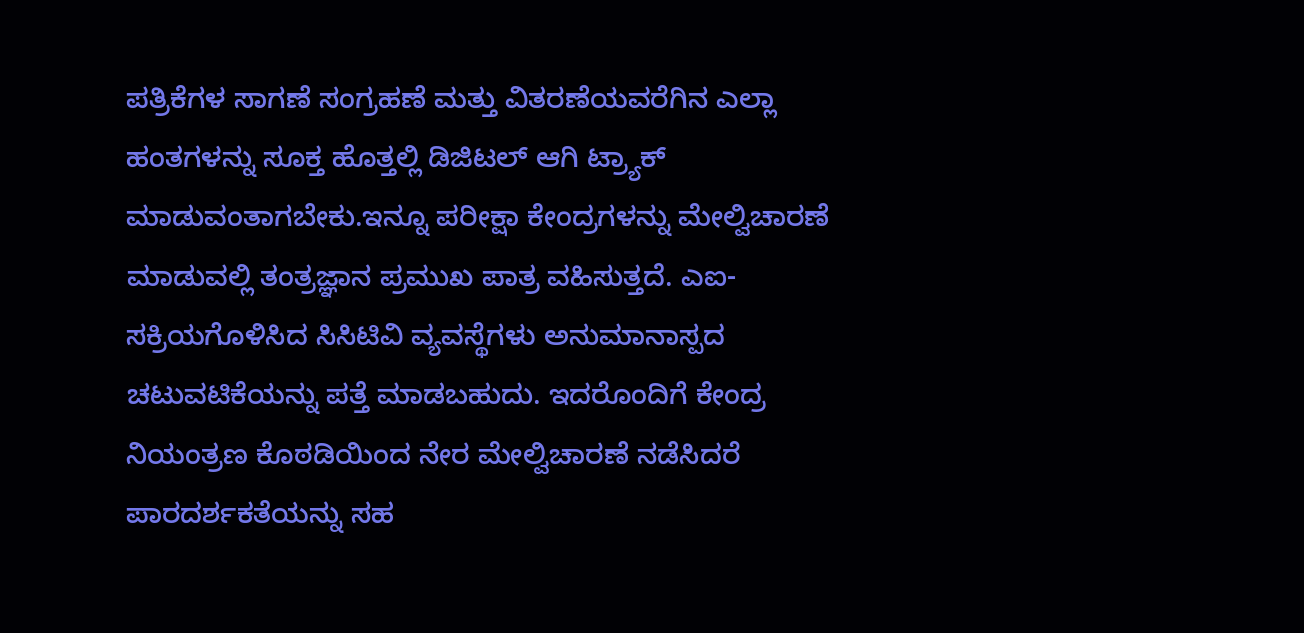ಪತ್ರಿಕೆಗಳ ಸಾಗಣೆ ಸಂಗ್ರಹಣೆ ಮತ್ತು ವಿತರಣೆಯವರೆಗಿನ ಎಲ್ಲಾ ಹಂತಗಳನ್ನು ಸೂಕ್ತ ಹೊತ್ತಲ್ಲಿ ಡಿಜಿಟಲ್ ಆಗಿ ಟ್ರ್ಯಾಕ್ ಮಾಡುವಂತಾಗಬೇಕು.ಇನ್ನೂ ಪರೀಕ್ಷಾ ಕೇಂದ್ರಗಳನ್ನು ಮೇಲ್ವಿಚಾರಣೆ ಮಾಡುವಲ್ಲಿ ತಂತ್ರಜ್ಞಾನ ಪ್ರಮುಖ ಪಾತ್ರ ವಹಿಸುತ್ತದೆ. ಎಐ-ಸಕ್ರಿಯಗೊಳಿಸಿದ ಸಿಸಿಟಿವಿ ವ್ಯವಸ್ಥೆಗಳು ಅನುಮಾನಾಸ್ಪದ ಚಟುವಟಿಕೆಯನ್ನು ಪತ್ತೆ ಮಾಡಬಹುದು. ಇದರೊಂದಿಗೆ ಕೇಂದ್ರ ನಿಯಂತ್ರಣ ಕೊಠಡಿಯಿಂದ ನೇರ ಮೇಲ್ವಿಚಾರಣೆ ನಡೆಸಿದರೆ ಪಾರದರ್ಶಕತೆಯನ್ನು ಸಹ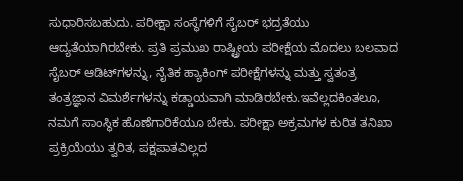ಸುಧಾರಿಸಬಹುದು. ಪರೀಕ್ಷಾ ಸಂಸ್ಥೆಗಳಿಗೆ ಸೈಬರ್ ಭದ್ರತೆಯು ಆದ್ಯತೆಯಾಗಿರಬೇಕು. ಪ್ರತಿ ಪ್ರಮುಖ ರಾಷ್ಟ್ರೀಯ ಪರೀಕ್ಷೆಯ ಮೊದಲು ಬಲವಾದ ಸೈಬರ್ ಆಡಿಟ್‌ಗಳನ್ನು, ನೈತಿಕ ಹ್ಯಾಕಿಂಗ್ ಪರೀಕ್ಷೆಗಳನ್ನು ಮತ್ತು ಸ್ವತಂತ್ರ ತಂತ್ರಜ್ಞಾನ ವಿಮರ್ಶೆಗಳನ್ನು ಕಡ್ಡಾಯವಾಗಿ ಮಾಡಿರಬೇಕು.ಇವೆಲ್ಲದಕಿಂತಲೂ, ನಮಗೆ ಸಾಂಸ್ಥಿಕ ಹೊಣೆಗಾರಿಕೆಯೂ ಬೇಕು. ಪರೀಕ್ಷಾ ಅಕ್ರಮಗಳ ಕುರಿತ ತನಿಖಾ ಪ್ರಕ್ರಿಯೆಯು ತ್ವರಿತ, ಪಕ್ಷಪಾತವಿಲ್ಲದ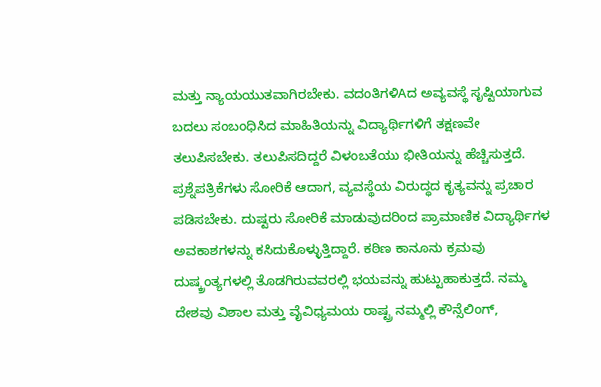ಮತ್ತು ನ್ಯಾಯಯುತವಾಗಿರಬೇಕು. ವದಂತಿಗಳಿAದ ಅವ್ಯವಸ್ಥೆ ಸೃಷ್ಟಿಯಾಗುವ ಬದಲು ಸಂಬಂಧಿಸಿದ ಮಾಹಿತಿಯನ್ನು ವಿದ್ಯಾರ್ಥಿಗಳಿಗೆ ತಕ್ಷಣವೇ ತಲುಪಿಸಬೇಕು. ತಲುಪಿಸದಿದ್ದರೆ ವಿಳಂಬತೆಯು ಭೀತಿಯನ್ನು ಹೆಚ್ಚಿಸುತ್ತದೆ. ಪ್ರಶ್ನೆಪತ್ರಿಕೆಗಳು ಸೋರಿಕೆ ಆದಾಗ, ವ್ಯವಸ್ಥೆಯ ವಿರುದ್ಧದ ಕೃತ್ಯವನ್ನು ಪ್ರಚಾರ ಪಡಿಸಬೇಕು. ದುಷ್ಟರು ಸೋರಿಕೆ ಮಾಡುವುದರಿಂದ ಪ್ರಾಮಾಣಿಕ ವಿದ್ಯಾರ್ಥಿಗಳ ಅವಕಾಶಗಳನ್ನು ಕಸಿದುಕೊಳ್ಳುತ್ತಿದ್ದಾರೆ. ಕಠಿಣ ಕಾನೂನು ಕ್ರಮವು ದುಷ್ಕ್ರಂತ್ಯಗಳಲ್ಲಿ ತೊಡಗಿರುವವರಲ್ಲಿ ಭಯವನ್ನು ಹುಟ್ಟುಹಾಕುತ್ತದೆ. ನಮ್ಮ ದೇಶವು ವಿಶಾಲ ಮತ್ತು ವೈವಿಧ್ಯಮಯ ರಾಷ್ಟ್ರ ನಮ್ಮಲ್ಲಿ ಕೌನ್ಸೆಲಿಂಗ್,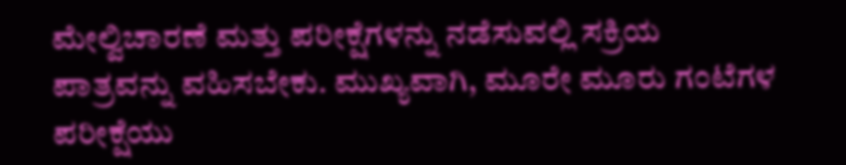ಮೇಲ್ವಿಚಾರಣೆ ಮತ್ತು ಪರೀಕ್ಷೆಗಳನ್ನು ನಡೆಸುವಲ್ಲಿ ಸಕ್ರಿಯ ಪಾತ್ರವನ್ನು ವಹಿಸಬೇಕು. ಮುಖ್ಯವಾಗಿ, ಮೂರೇ ಮೂರು ಗಂಟೆಗಳ ಪರೀಕ್ಷೆಯು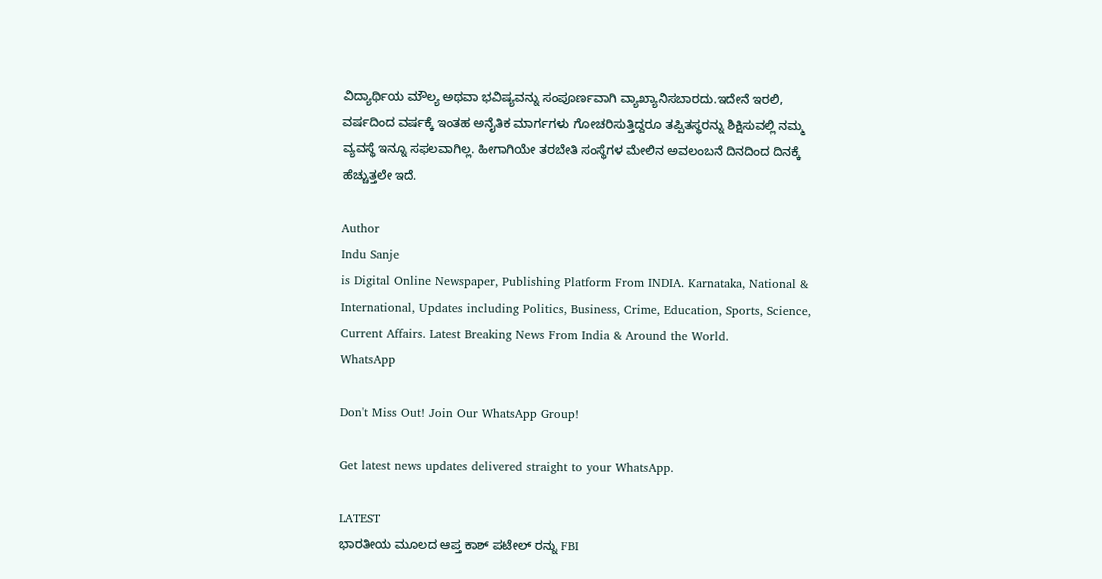ವಿದ್ಯಾರ್ಥಿಯ ಮೌಲ್ಯ ಅಥವಾ ಭವಿಷ್ಯವನ್ನು ಸಂಪೂರ್ಣವಾಗಿ ವ್ಯಾಖ್ಯಾನಿಸಬಾರದು.ಇದೇನೆ ಇರಲಿ, ವರ್ಷದಿಂದ ವರ್ಷಕ್ಕೆ ಇಂತಹ ಅನೈತಿಕ ಮಾರ್ಗಗಳು ಗೋಚರಿಸುತ್ತಿದ್ದರೂ ತಪ್ಪಿತಸ್ಥರನ್ನು ಶಿಕ್ಷಿಸುವಲ್ಲಿ ನಮ್ಮ ವ್ಯವಸ್ಥೆ ಇನ್ನೂ ಸಫಲವಾಗಿಲ್ಲ. ಹೀಗಾಗಿಯೇ ತರಬೇತಿ ಸಂಸ್ಥೆಗಳ ಮೇಲಿನ ಅವಲಂಬನೆ ದಿನದಿಂದ ದಿನಕ್ಕೆ ಹೆಚ್ಚುತ್ತಲೇ ಇದೆ.

Author
Indu Sanje
is Digital Online Newspaper, Publishing Platform From INDIA. Karnataka, National & International, Updates including Politics, Business, Crime, Education, Sports, Science, Current Affairs. Latest Breaking News From India & Around the World.
WhatsApp

Don't Miss Out! Join Our WhatsApp Group!

Get latest news updates delivered straight to your WhatsApp.

LATEST
ಭಾರತೀಯ ಮೂಲದ ಆಪ್ತ ಕಾಶ್ ಪಟೇಲ್ ರನ್ನು FBI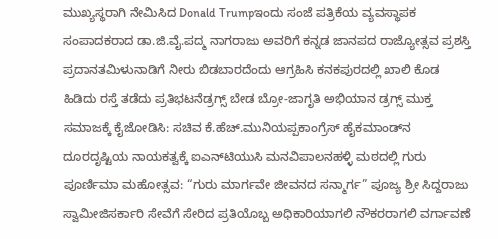ಮುಖ್ಯಸ್ಥರಾಗಿ ನೇಮಿಸಿದ Donald Trumpಇಂದು ಸಂಜೆ ಪತ್ರಿಕೆಯ ವ್ಯವಸ್ಥಾಪಕ ಸಂಪಾದಕರಾದ ಡಾ.ಜಿ.ವೈ.ಪದ್ಮ ನಾಗರಾಜು ಅವರಿಗೆ ಕನ್ನಡ ಜಾನಪದ ರಾಜ್ಯೋತ್ಸವ ಪ್ರಶಸ್ತಿ ಪ್ರದಾನತಮಿಳುನಾಡಿಗೆ ನೀರು ಬಿಡಬಾರದೆಂದು ಆಗ್ರಹಿಸಿ ಕನಕಪುರದಲ್ಲಿ ಖಾಲಿ ಕೊಡ ಹಿಡಿದು ರಸ್ತೆ ತಡೆದು ಪ್ರತಿಭಟನೆಡ್ರಗ್ಸ್ ಬೇಡ ಬ್ರೋ-ಜಾಗೃತಿ ಅಭಿಯಾನ ಡ್ರಗ್ಸ್ ಮುಕ್ತ ಸಮಾಜಕ್ಕೆ ಕೈಜೋಡಿಸಿ: ಸಚಿವ ಕೆ.ಹೆಚ್.ಮುನಿಯಪ್ಪಕಾಂಗ್ರೆಸ್ ಹೈಕಮಾಂಡ್‌ನ ದೂರದೃಷ್ಟಿಯ ನಾಯಕತ್ವಕ್ಕೆ ಐಎನ್‌ಟಿಯುಸಿ ಮನವಿಪಾಲನಹಳ್ಳಿ ಮಠದಲ್ಲಿ ಗುರು ಪೂರ್ಣಿಮಾ ಮಹೋತ್ಸವ: “ಗುರು ಮಾರ್ಗವೇ ಜೀವನದ ಸನ್ಮಾರ್ಗ” ಪೂಜ್ಯ ಶ್ರೀ ಸಿದ್ದರಾಜು ಸ್ವಾಮೀಜಿಸರ್ಕಾರಿ ಸೇವೆಗೆ ಸೇರಿದ ಪ್ರತಿಯೊಬ್ಬ ಅಧಿಕಾರಿಯಾಗಲಿ ನೌಕರರಾಗಲಿ ವರ್ಗಾವಣೆ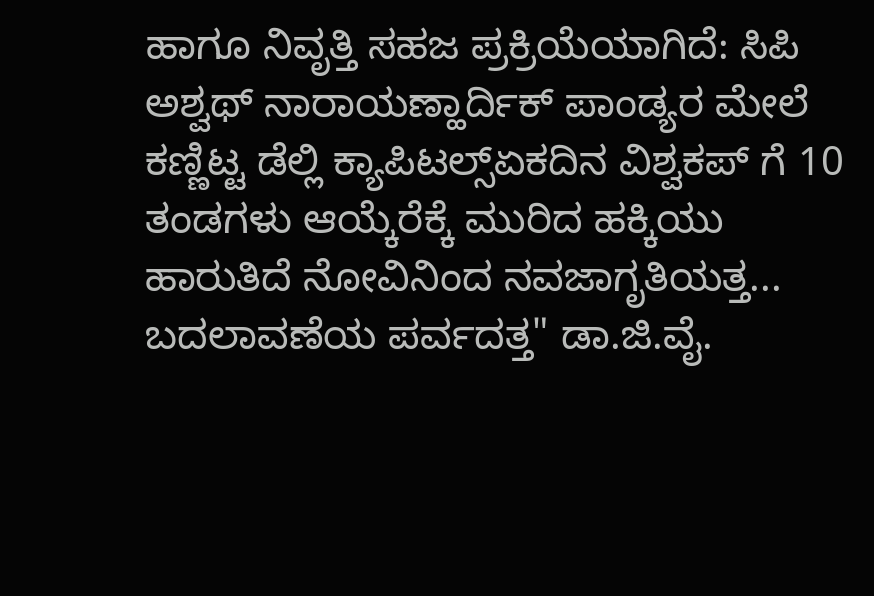ಹಾಗೂ ನಿವೃತ್ತಿ ಸಹಜ ಪ್ರಕ್ರಿಯೆಯಾಗಿದೆ: ಸಿಪಿ ಅಶ್ವಥ್ ನಾರಾಯಣ್ಹಾರ್ದಿಕ್ ಪಾಂಡ್ಯರ ಮೇಲೆ ಕಣ್ಣಿಟ್ಟ ಡೆಲ್ಲಿ ಕ್ಯಾಪಿಟಲ್ಸ್ಏಕದಿನ ವಿಶ್ವಕಪ್ ಗೆ 10 ತಂಡಗಳು ಆಯ್ಕೆರೆಕ್ಕೆ ಮುರಿದ ಹಕ್ಕಿಯು ಹಾರುತಿದೆ ನೋವಿನಿಂದ ನವಜಾಗೃತಿಯತ್ತ... ಬದಲಾವಣೆಯ ಪರ್ವದತ್ತ" ಡಾ.ಜಿ.ವೈ.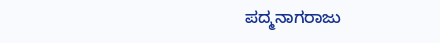ಪದ್ಮನಾಗರಾಜು